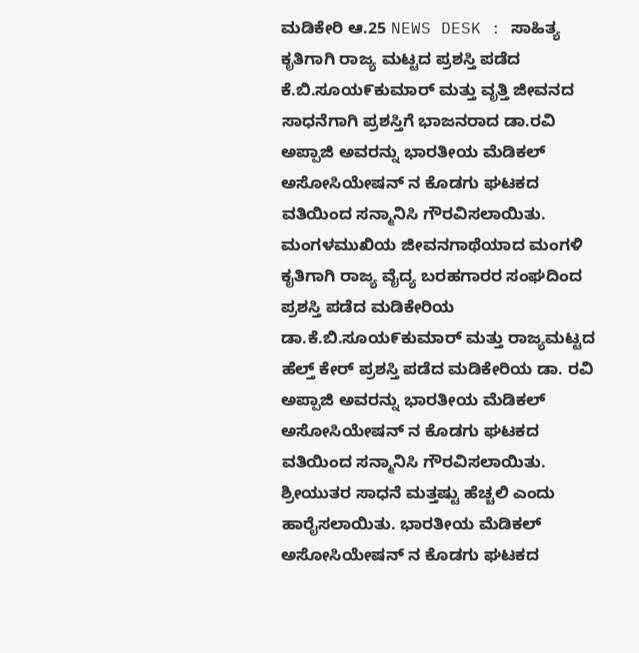ಮಡಿಕೇರಿ ಆ.25 NEWS DESK : ಸಾಹಿತ್ಯ ಕೃತಿಗಾಗಿ ರಾಜ್ಯ ಮಟ್ಟದ ಪ್ರಶಸ್ತಿ ಪಡೆದ ಕೆ.ಬಿ.ಸೂಯ೯ಕುಮಾರ್ ಮತ್ತು ವೃತ್ತಿ ಜೀವನದ ಸಾಧನೆಗಾಗಿ ಪ್ರಶಸ್ತಿಗೆ ಭಾಜನರಾದ ಡಾ.ರವಿ ಅಪ್ಪಾಜಿ ಅವರನ್ನು ಭಾರತೀಯ ಮೆಡಿಕಲ್ ಅಸೋಸಿಯೇಷನ್ ನ ಕೊಡಗು ಘಟಕದ ವತಿಯಿಂದ ಸನ್ಮಾನಿಸಿ ಗೌರವಿಸಲಾಯಿತು. ಮಂಗಳಮುಖಿಯ ಜೀವನಗಾಥೆಯಾದ ಮಂಗಳಿ ಕೖತಿಗಾಗಿ ರಾಜ್ಯ ವೈದ್ಯ ಬರಹಗಾರರ ಸಂಘದಿಂದ ಪ್ರಶಸ್ತಿ ಪಡೆದ ಮಡಿಕೇರಿಯ ಡಾ.ಕೆ.ಬಿ.ಸೂಯ೯ಕುಮಾರ್ ಮತ್ತು ರಾಜ್ಯಮಟ್ಟದ ಹೆಲ್ತ್ ಕೇರ್ ಪ್ರಶಸ್ತಿ ಪಡೆದ ಮಡಿಕೇರಿಯ ಡಾ. ರವಿ ಅಪ್ಪಾಜಿ ಅವರನ್ನು ಭಾರತೀಯ ಮೆಡಿಕಲ್ ಅಸೋಸಿಯೇಷನ್ ನ ಕೊಡಗು ಘಟಕದ ವತಿಯಿಂದ ಸನ್ಮಾನಿಸಿ ಗೌರವಿಸಲಾಯಿತು. ಶ್ರೀಯುತರ ಸಾಧನೆ ಮತ್ತಷ್ಟು ಹೆಚ್ಚಲಿ ಎಂದು ಹಾರೈಸಲಾಯಿತು. ಭಾರತೀಯ ಮೆಡಿಕಲ್ ಅಸೋಸಿಯೇಷನ್ ನ ಕೊಡಗು ಘಟಕದ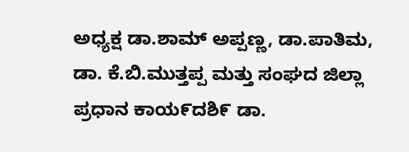ಅಧ್ಯಕ್ಷ ಡಾ.ಶಾಮ್ ಅಪ್ಪಣ್ಣ, ಡಾ.ಪಾತಿಮ, ಡಾ. ಕೆ.ಬಿ.ಮುತ್ತಪ್ಪ ಮತ್ತು ಸಂಘದ ಜಿಲ್ಲಾ ಪ್ರಧಾನ ಕಾಯ೯ದಶಿ೯ ಡಾ.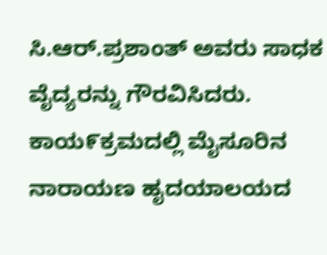ಸಿ.ಆರ್.ಪ್ರಶಾಂತ್ ಅವರು ಸಾಧಕ ವೈದ್ಯರನ್ನು ಗೌರವಿಸಿದರು. ಕಾಯ೯ಕ್ರಮದಲ್ಲಿ ಮೈಸೂರಿನ ನಾರಾಯಣ ಹೖದಯಾಲಯದ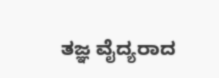ತಜ್ಞ ವೈದ್ಯರಾದ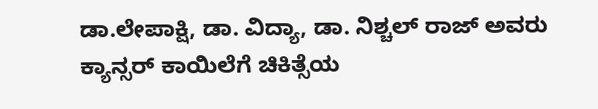ಡಾ.ಲೇಪಾಕ್ಷಿ, ಡಾ. ವಿದ್ಯಾ, ಡಾ. ನಿಶ್ಚಲ್ ರಾಜ್ ಅವರು ಕ್ಯಾನ್ಸರ್ ಕಾಯಿಲೆಗೆ ಚಿಕಿತ್ಸೆಯ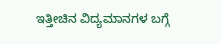ಇತ್ತೀಚಿನ ವಿದ್ಯಮಾನಗಳ ಬಗ್ಗೆ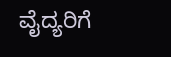ವೈದ್ಯರಿಗೆ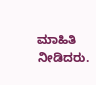ಮಾಹಿತಿ ನೀಡಿದರು.